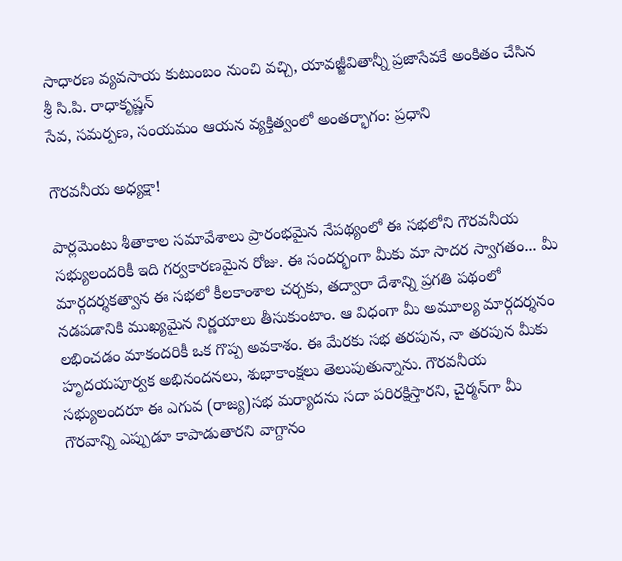సాధారణ వ్యవసాయ కుటుంబం నుంచి వచ్చి, యావజ్జీవితాన్నీ ప్రజాసేవకే అంకితం చేసిన శ్రీ సి.పి. రాధాకృష్ణన్
సేవ, సమర్పణ, సంయమం ఆయన వ్యక్తిత్వంలో అంతర్భాగం: ప్రధాని

గౌరవనీయ అధ్యక్షా!

పార్లమెంటు శీతాకాల సమావేశాలు ప్రారంభమైన నేపథ్యంలో ఈ సభలోని గౌరవనీయ సభ్యులందరికీ ఇది గర్వకారణమైన రోజు. ఈ సందర్భంగా మీకు మా సాదర స్వాగతం... మీ మార్గదర్శకత్వాన ఈ సభలో కీలకాంశాల చర్చకు, తద్వారా దేశాన్ని ప్రగతి పథంలో నడపడానికి ముఖ్యమైన నిర్ణయాలు తీసుకుంటాం. ఆ విధంగా మీ అమూల్య మార్గదర్శనం లభించడం మాకందరికీ ఒక గొప్ప అవకాశం. ఈ మేరకు సభ తరపున, నా తరపున మీకు హృదయపూర్వక అభినందనలు, శుభాకాంక్షలు తెలుపుతున్నాను. గౌరవనీయ సభ్యులందరూ ఈ ఎగువ (రాజ్య)సభ మర్యాదను సదా పరిరక్షిస్తారని, చైర్మన్‌గా మీ గౌరవాన్ని ఎప్పుడూ కాపాడుతారని వాగ్దానం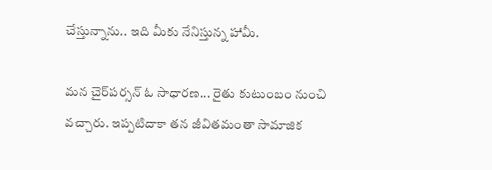చేస్తున్నాను.. ఇది మీకు నేనిస్తున్న హామీ.

మన చైర్‌పర్సన్ ఓ సాధారణ... రైతు కుటుంబం నుంచి వచ్చారు. ఇప్పటిదాకా తన జీవితమంతా సామాజిక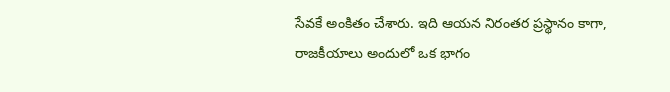సేవకే అంకితం చేశారు. ఇది ఆయన నిరంతర ప్రస్థానం కాగా, రాజకీయాలు అందులో ఒక భాగం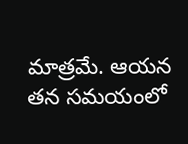మాత్రమే. ఆయన తన సమయంలో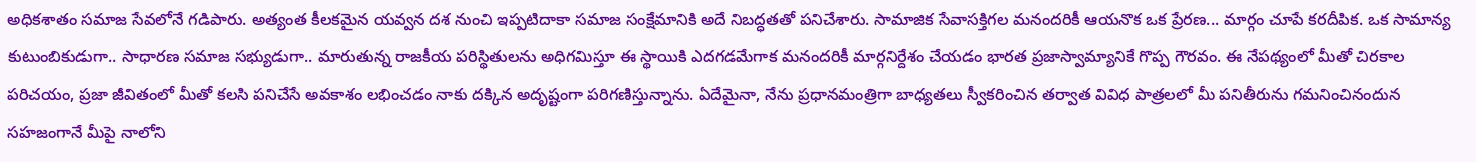అధికశాతం సమాజ సేవలోనే గడిపారు. అత్యంత కీలకమైన యవ్వన దశ నుంచి ఇప్పటిదాకా సమాజ సంక్షేమానికి అదే నిబద్ధతతో పనిచేశారు. సామాజిక సేవాసక్తిగల మనందరికీ ఆయనొక ఒక ప్రేరణ... మార్గం చూపే కరదీపిక. ఒక సామాన్య కుటుంబికుడుగా.. సాధారణ సమాజ సభ్యుడుగా.. మారుతున్న రాజకీయ పరిస్థితులను అధిగమిస్తూ ఈ స్థాయికి ఎదగడమేగాక మనందరికీ మార్గనిర్దేశం చేయడం భారత ప్రజాస్వామ్యానికే గొప్ప గౌరవం. ఈ నేపథ్యంలో మీతో చిరకాల పరిచయం, ప్రజా జీవితంలో మీతో కలసి పనిచేసే అవకాశం లభించడం నాకు దక్కిన అదృష్టంగా పరిగణిస్తున్నాను. ఏదేమైనా, నేను ప్రధానమంత్రిగా బాధ్యతలు స్వీకరించిన తర్వాత వివిధ పాత్రలలో మీ పనితీరును గమనించినందున సహజంగానే మీపై నాలోని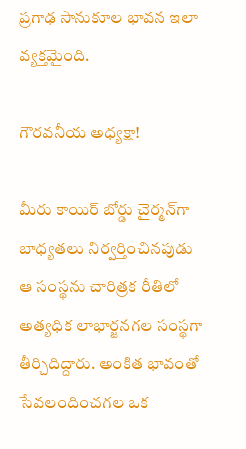ప్రగాఢ సానుకూల భావన ఇలా వ్యక్తమైంది.

గౌరవనీయ అధ్యక్షా!

మీరు కాయిర్ బోర్డు చైర్మన్‌గా బాధ్యతలు నిర్వర్తించినపుడు ఆ సంస్థను చారిత్రక రీతిలో అత్యధిక లాభార్జనగల సంస్థగా తీర్చిదిద్దారు. అంకిత భావంతో సేవలందించగల ఒక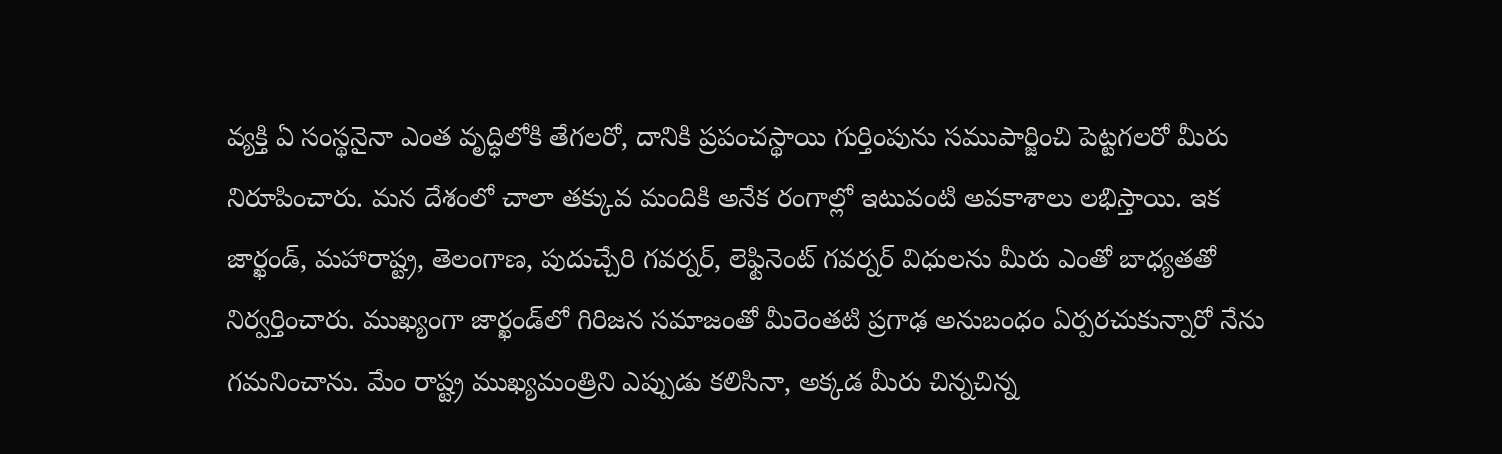వ్యక్తి ఏ సంస్థనైనా ఎంత వృద్ధిలోకి తేగలరో, దానికి ప్రపంచస్థాయి గుర్తింపును సముపార్జించి పెట్టగలరో మీరు నిరూపించారు. మన దేశంలో చాలా తక్కువ మందికి అనేక రంగాల్లో ఇటువంటి అవకాశాలు లభిస్తాయి. ఇక జార్ఖండ్, మహారాష్ట్ర, తెలంగాణ, పుదుచ్చేరి గవర్నర్, లెఫ్టినెంట్ గవర్నర్‌ విధులను మీరు ఎంతో బాధ్యతతో నిర్వర్తించారు. ముఖ్యంగా జార్ఖండ్‌లో గిరిజన సమాజంతో మీరెంతటి ప్రగాఢ అనుబంధం ఏర్పరచుకున్నారో నేను గమనించాను. మేం రాష్ట్ర ముఖ్యమంత్రిని ఎప్పుడు కలిసినా, అక్కడ మీరు చిన్నచిన్న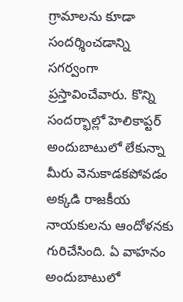గ్రామాలను కూడా సందర్శించడాన్ని సగర్వంగా ప్రస్తావించేవారు. కొన్ని సందర్భాల్లో హెలికాప్టర్ అందుబాటులో లేకున్నా మీరు వెనుకాడకపోవడం అక్కడి రాజకీయ నాయకులను ఆందోళనకు గురిచేసింది. ఏ వాహనం అందుబాటులో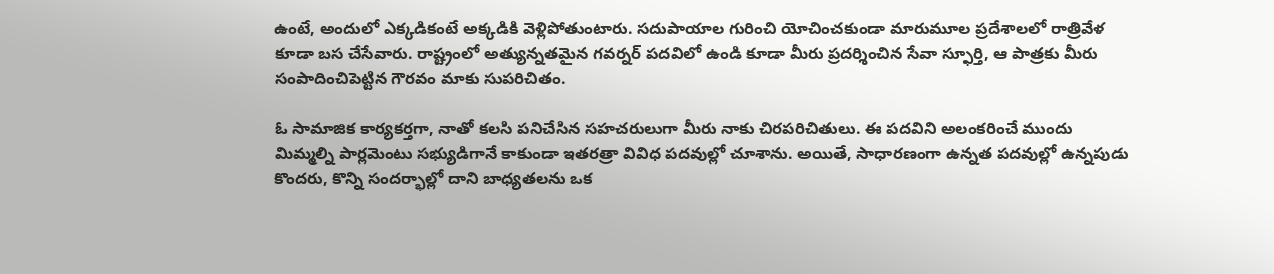ఉంటే, అందులో ఎక్కడికంటే అక్కడికి వెళ్లిపోతుంటారు. సదుపాయాల గురించి యోచించకుండా మారుమూల ప్రదేశాలలో రాత్రివేళ కూడా బస చేసేవారు. రాష్ట్రంలో అత్యున్నతమైన గవర్నర్ పదవిలో ఉండి కూడా మీరు ప్రదర్శించిన సేవా స్ఫూర్తి, ఆ పాత్రకు మీరు సంపాదించిపెట్టిన గౌరవం మాకు సుపరిచితం.

ఓ సామాజిక కార్యకర్తగా, నాతో కలసి పనిచేసిన సహచరులుగా మీరు నాకు చిరపరిచితులు. ఈ పదవిని అలంకరించే ముందు మిమ్మల్ని పార్లమెంటు సభ్యుడిగానే కాకుండా ఇతరత్రా వివిధ పదవుల్లో చూశాను. అయితే, సాధారణంగా ఉన్నత పదవుల్లో ఉన్నపుడు కొందరు, కొన్ని సందర్భాల్లో దాని బాధ్యతలను ఒక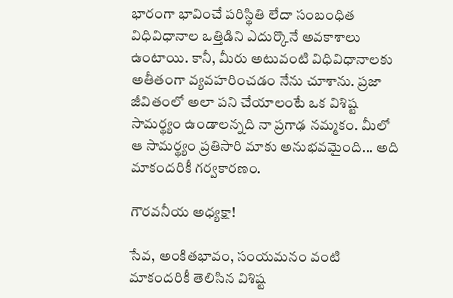భారంగా భావించే పరిస్థితి లేదా సంబంధిత విధివిధానాల ఒత్తిడిని ఎదుర్కొనే అవకాశాలు ఉంటాయి. కానీ, మీరు అటువంటి విధివిధానాలకు అతీతంగా వ్యవహరించడం నేను చూశాను. ప్రజా జీవితంలో అలా పని చేయాలంటే ఒక విశిష్ట సామర్థ్యం ఉండాలన్నది నా ప్రగాఢ నమ్మకం. మీలో ఆ సామర్థ్యం ప్రతిసారి మాకు అనుభవమైంది... అది మాకందరికీ గర్వకారణం.

గౌరవనీయ అధ్యక్షా!

సేవ, అంకితభావం, సంయమనం వంటి మాకందరికీ తెలిసిన విశిష్ట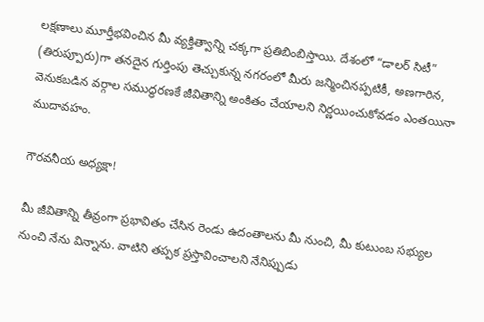లక్షణాలు మూర్తీభవించిన మీ వ్యక్తిత్వాన్ని చక్కగా ప్రతిబింబిస్తాయి. దేశంలో “డాలర్‌ సిటీ” (తిరుప్పూరు)గా తనదైన గుర్తింపు తెచ్చుకున్న నగరంలో మీరు జన్మించినప్పటికీ, అణగారిన, వెనుకబడిన వర్గాల సముద్ధరణకే జీవితాన్ని అంకితం చేయాలని నిర్ణయించుకోవడం ఎంతయినా ముదావహం.

గౌరవనీయ అధ్యక్షా!

మీ జీవితాన్ని తీవ్రంగా ప్రభావితం చేసిన రెండు ఉదంతాలను మీ నుంచి, మీ కుటుంబ సభ్యుల నుంచి నేను విన్నాను. వాటిని తప్పక ప్రస్తావించాలని నేనిప్పుడు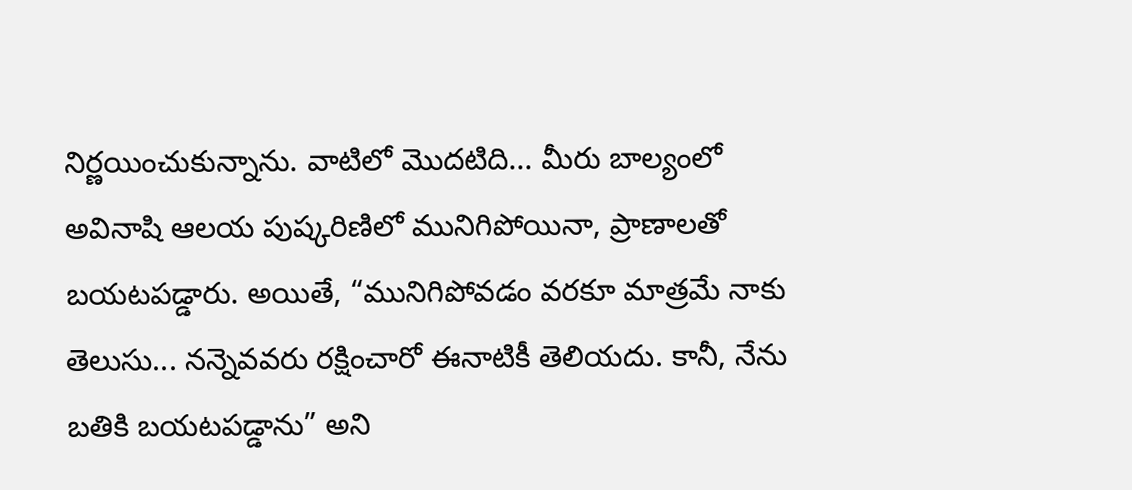నిర్ణయించుకున్నాను. వాటిలో మొదటిది... మీరు బాల్యంలో అవినాషి ఆలయ పుష్కరిణిలో మునిగిపోయినా, ప్రాణాలతో బయటపడ్డారు. అయితే, “మునిగిపోవడం వరకూ మాత్రమే నాకు తెలుసు... నన్నెవవరు రక్షించారో ఈనాటికీ తెలియదు. కానీ, నేను బతికి బయటపడ్డాను” అని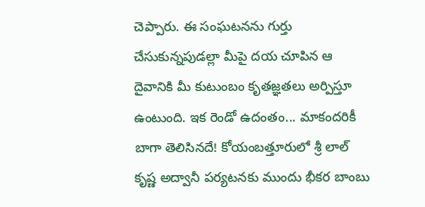చెప్పారు. ఈ సంఘటనను గుర్తు చేసుకున్నపుడల్లా మీపై దయ చూపిన ఆ దైవానికి మీ కుటుంబం కృతజ్ఞతలు అర్పిస్తూ ఉంటుంది. ఇక రెండో ఉదంతం... మాకందరికీ బాగా తెలిసినదే! కోయంబత్తూరులో శ్రీ లాల్ కృష్ణ అద్వానీ పర్యటనకు ముందు భీకర బాంబు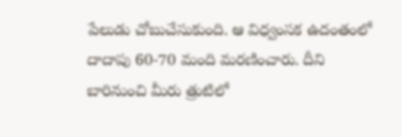పేలుడు చోబుచేసుకుంది. ఆ విధ్వంసక ఉదంతంలో దాదాపు 60-70 మంది మరణించారు. దీని బారినుంచి మీరు త్రుటిలో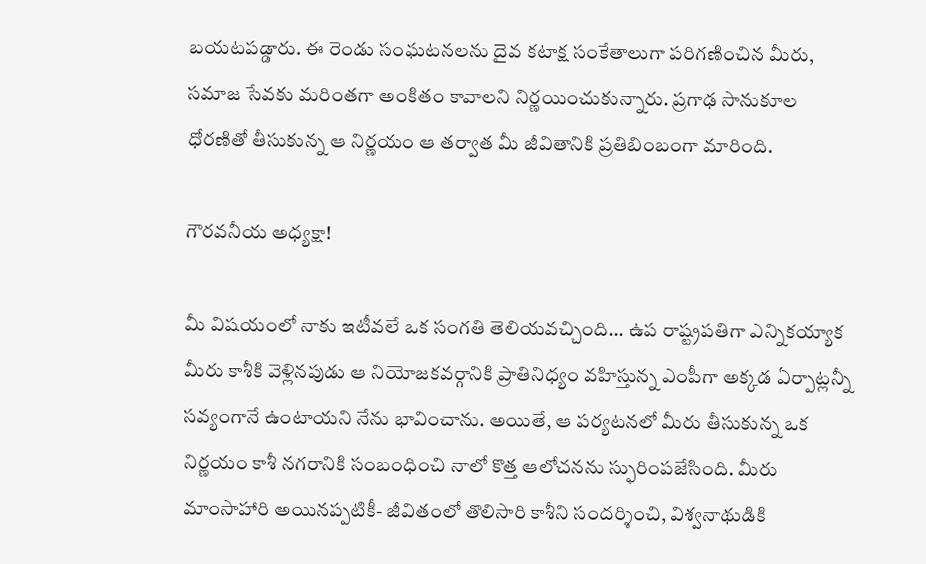బయటపడ్డారు. ఈ రెండు సంఘటనలను దైవ కటాక్ష సంకేతాలుగా పరిగణించిన మీరు, సమాజ సేవకు మరింతగా అంకితం కావాలని నిర్ణయించుకున్నారు. ప్రగాఢ సానుకూల ధోరణితో తీసుకున్న ఆ నిర్ణయం ఆ తర్వాత మీ జీవితానికి ప్రతిబింబంగా మారింది.

గౌరవనీయ అధ్యక్షా!

మీ విషయంలో నాకు ఇటీవలే ఒక సంగతి తెలియవచ్చింది... ఉప రాష్ట్రపతిగా ఎన్నికయ్యాక మీరు కాశీకి వెళ్లినపుడు ఆ నియోజకవర్గానికి ప్రాతినిధ్యం వహిస్తున్న ఎంపీగా అక్కడ ఏర్పాట్లన్నీ సవ్యంగానే ఉంటాయని నేను భావించాను. అయితే, ఆ పర్యటనలో మీరు తీసుకున్న ఒక నిర్ణయం కాశీ నగరానికి సంబంధించి నాలో కొత్త ఆలోచనను స్ఫురింపజేసింది. మీరు మాంసాహారి అయినప్పటికీ- జీవితంలో తొలిసారి కాశీని సందర్శించి, విశ్వనాథుడికి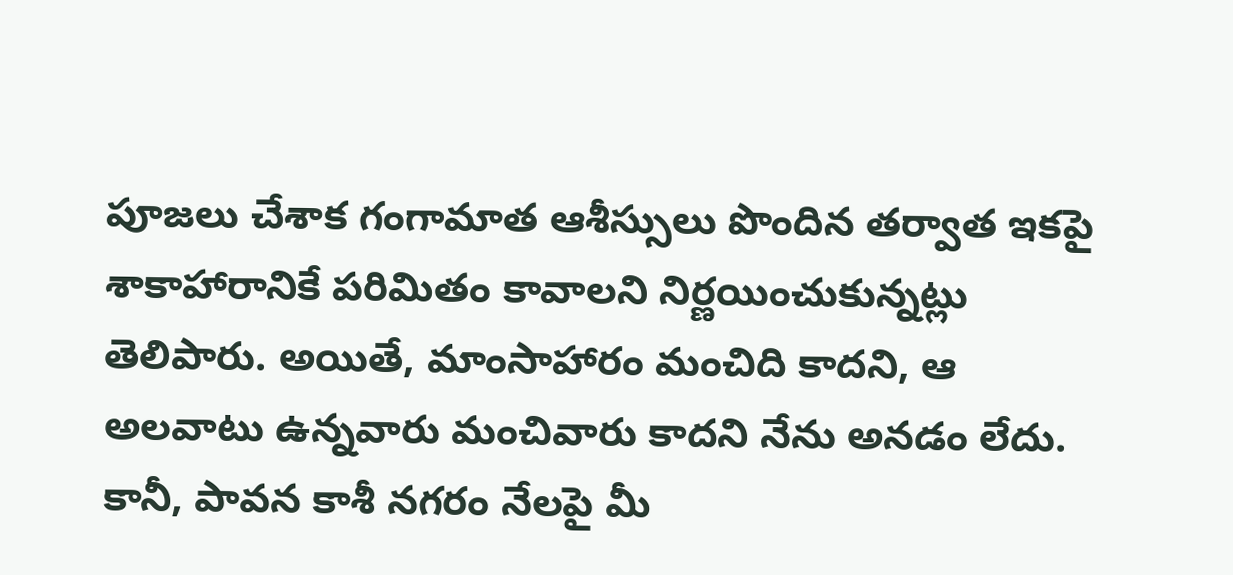పూజలు చేశాక గంగామాత ఆశీస్సులు పొందిన తర్వాత ఇకపై శాకాహారానికే పరిమితం కావాలని నిర్ణయించుకున్నట్లు తెలిపారు. అయితే, మాంసాహారం మంచిది కాదని, ఆ అలవాటు ఉన్నవారు మంచివారు కాదని నేను అనడం లేదు. కానీ, పావన కాశీ నగరం నేలపై మీ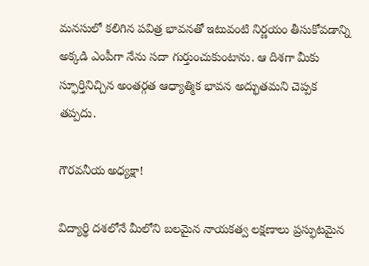మనసులో కలిగిన పవిత్ర భావనతో ఇటువంటి నిర్ణయం తీసుకోవడాన్ని అక్కడి ఎంపీగా నేను సదా గుర్తుంచుకుంటాను. ఆ దిశగా మీకు స్ఫూర్తినిచ్చిన అంతర్గత ఆధ్యాత్మిక భావన అద్భుతమని చెప్పక తప్పదు.

గౌరవనీయ అధ్యక్షా!

విద్యార్థి దశలోనే మీలోని బలమైన నాయకత్వ లక్షణాలు ప్రస్ఫుటమైన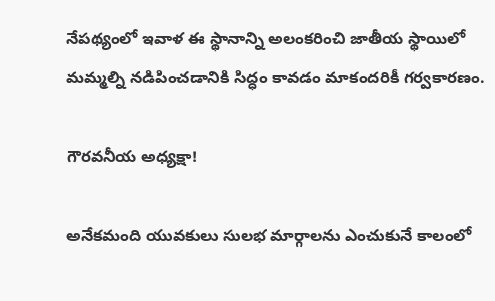నేపథ్యంలో ఇవాళ ఈ స్థానాన్ని అలంకరించి జాతీయ స్థాయిలో మమ్మల్ని నడిపించడానికి సిద్ధం కావడం మాకందరికీ గర్వకారణం.

గౌరవనీయ అధ్యక్షా!

అనేకమంది యువకులు సులభ మార్గాలను ఎంచుకునే కాలంలో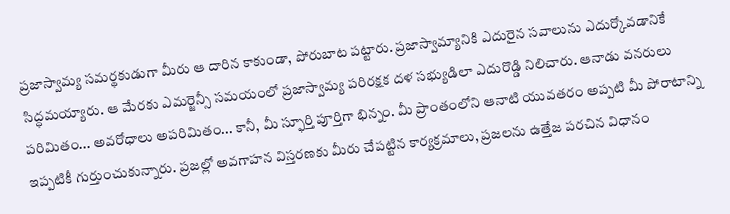ప్రజాస్వామ్య సమర్థకుడుగా మీరు ఆ దారిన కాకుండా, పోరుబాట పట్టారు. ప్రజాస్వామ్యానికి ఎదురైన సవాలును ఎదుర్కోవడానికే సిద్ధమయ్యారు. ఆ మేరకు ఎమర్జెన్సీ సమయంలో ప్రజాస్వామ్య పరిరక్షక దళ సభ్యుడిలా ఎదురొడ్డి నిలిచారు. ఆనాడు వనరులు పరిమితం... అవరోధాలు అపరిమితం... కానీ, మీ స్ఫూర్తి పూర్తిగా భిన్నం. మీ ప్రాంతంలోని ఆనాటి యువతరం అప్పటి మీ పోరాటాన్ని ఇప్పటికీ గుర్తుంచుకున్నారు. ప్రజల్లో అవగాహన విస్తరణకు మీరు చేపట్టిన కార్యక్రమాలు, ప్రజలను ఉత్తేజ పరచిన విధానం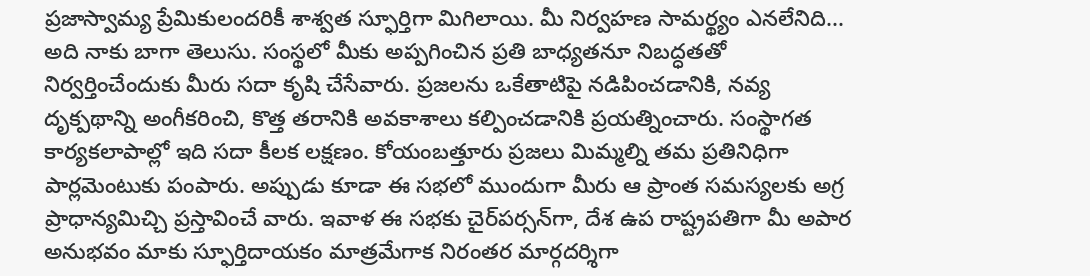ప్రజాస్వామ్య ప్రేమికులందరికీ శాశ్వత స్ఫూర్తిగా మిగిలాయి. మీ నిర్వహణ సామర్థ్యం ఎనలేనిది... అది నాకు బాగా తెలుసు. సంస్థలో మీకు అప్పగించిన ప్రతి బాధ్యతనూ నిబద్ధతతో నిర్వర్తించేందుకు మీరు సదా కృషి చేసేవారు. ప్రజలను ఒకేతాటిపై నడిపించడానికి, నవ్య దృక్పథాన్ని అంగీకరించి, కొత్త తరానికి అవకాశాలు కల్పించడానికి ప్రయత్నించారు. సంస్థాగత కార్యకలాపాల్లో ఇది సదా కీలక లక్షణం. కోయంబత్తూరు ప్రజలు మిమ్మల్ని తమ ప్రతినిధిగా పార్లమెంటుకు పంపారు. అప్పుడు కూడా ఈ సభలో ముందుగా మీరు ఆ ప్రాంత సమస్యలకు అగ్ర ప్రాధాన్యమిచ్చి ప్రస్తావించే వారు. ఇవాళ ఈ సభకు చైర్‌పర్సన్‌గా, దేశ ఉప రాష్ట్రపతిగా మీ అపార అనుభవం మాకు స్ఫూర్తిదాయకం మాత్రమేగాక నిరంతర మార్గదర్శిగా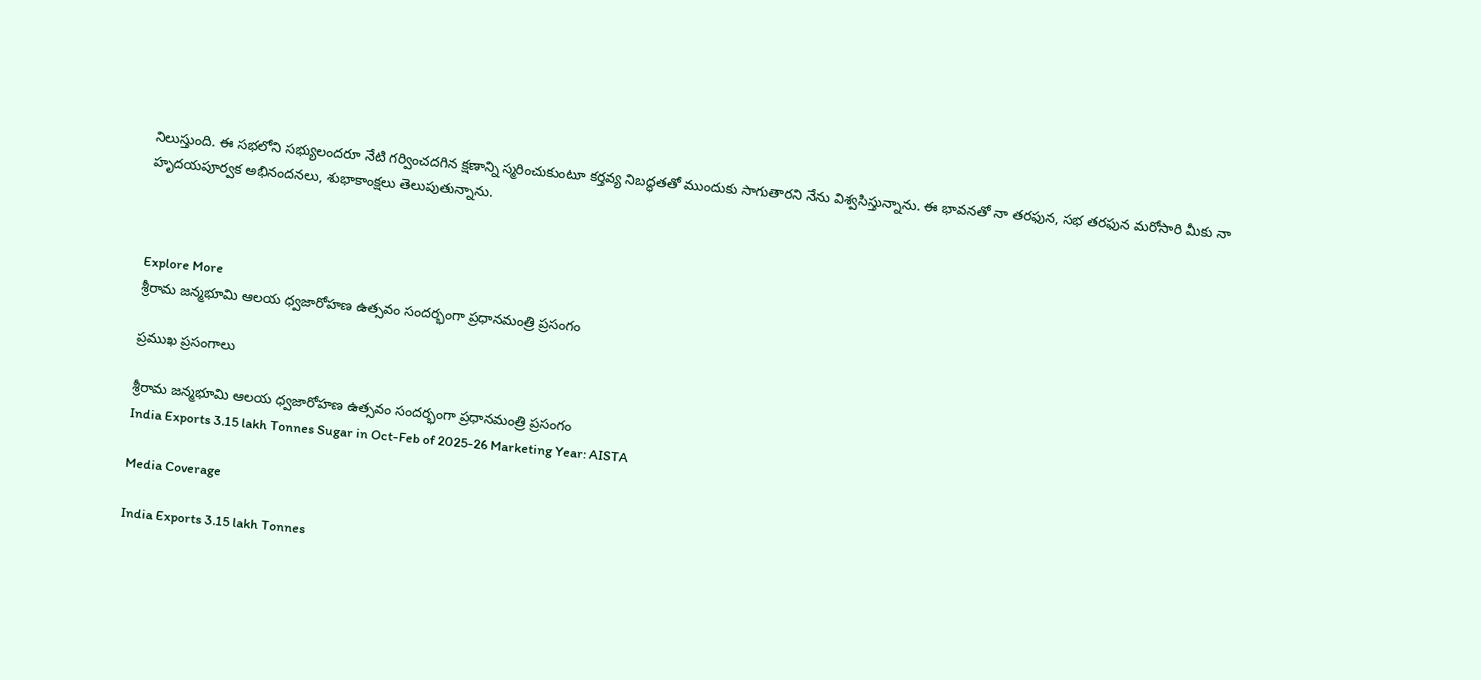నిలుస్తుంది. ఈ సభలోని సభ్యులందరూ నేటి గర్వించదగిన క్షణాన్ని స్మరించుకుంటూ కర్తవ్య నిబద్ధతతో ముందుకు సాగుతారని నేను విశ్వసిస్తున్నాను. ఈ భావనతో నా తరఫున, సభ తరఫున మరోసారి మీకు నా హృదయపూర్వక అభినందనలు, శుభాకాంక్షలు తెలుపుతున్నాను.



Explore More
శ్రీరామ జన్మభూమి ఆలయ ధ్వజారోహణ ఉత్సవం సందర్భంగా ప్రధానమంత్రి ప్రసంగం

ప్రముఖ ప్రసంగాలు

శ్రీరామ జన్మభూమి ఆలయ ధ్వజారోహణ ఉత్సవం సందర్భంగా ప్రధానమంత్రి ప్రసంగం
India Exports 3.15 lakh Tonnes Sugar in Oct-Feb of 2025-26 Marketing Year: AISTA

Media Coverage

India Exports 3.15 lakh Tonnes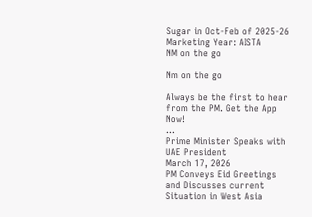Sugar in Oct-Feb of 2025-26 Marketing Year: AISTA
NM on the go

Nm on the go

Always be the first to hear from the PM. Get the App Now!
...
Prime Minister Speaks with UAE President
March 17, 2026
PM Conveys Eid Greetings and Discusses current Situation in West Asia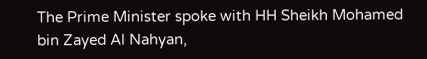The Prime Minister spoke with HH Sheikh Mohamed bin Zayed Al Nahyan,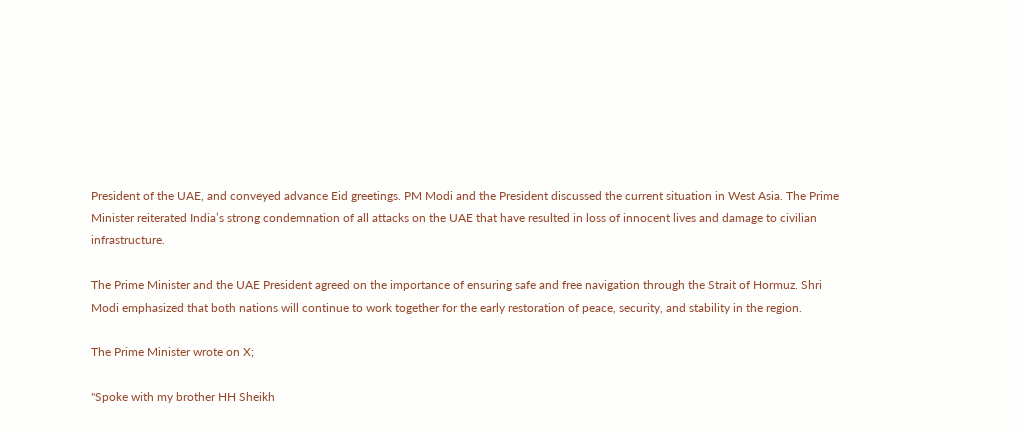President of the UAE, and conveyed advance Eid greetings. PM Modi and the President discussed the current situation in West Asia. The Prime Minister reiterated India’s strong condemnation of all attacks on the UAE that have resulted in loss of innocent lives and damage to civilian infrastructure.

The Prime Minister and the UAE President agreed on the importance of ensuring safe and free navigation through the Strait of Hormuz. Shri Modi emphasized that both nations will continue to work together for the early restoration of peace, security, and stability in the region.

The Prime Minister wrote on X;

"Spoke with my brother HH Sheikh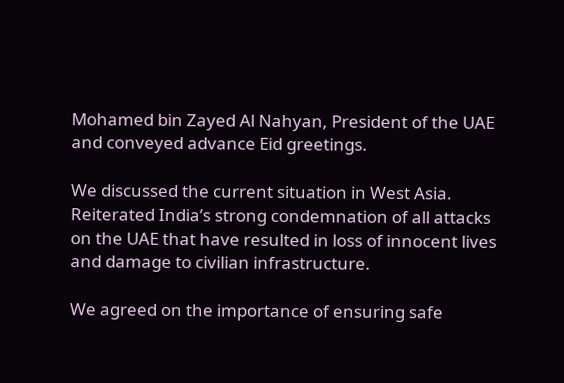Mohamed bin Zayed Al Nahyan, President of the UAE and conveyed advance Eid greetings.

We discussed the current situation in West Asia. Reiterated India’s strong condemnation of all attacks on the UAE that have resulted in loss of innocent lives and damage to civilian infrastructure.

We agreed on the importance of ensuring safe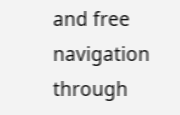and free navigation through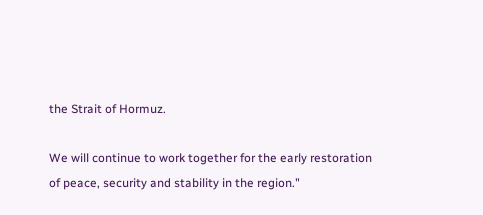the Strait of Hormuz.

We will continue to work together for the early restoration of peace, security and stability in the region."